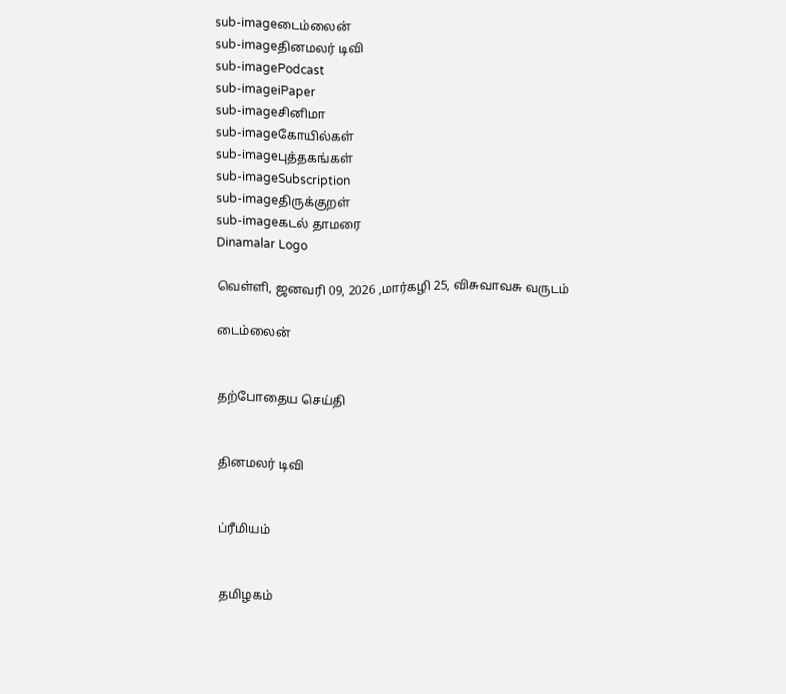sub-imageடைம்லைன்
sub-imageதினமலர் டிவி
sub-imagePodcast
sub-imageiPaper
sub-imageசினிமா
sub-imageகோயில்கள்
sub-imageபுத்தகங்கள்
sub-imageSubscription
sub-imageதிருக்குறள்
sub-imageகடல் தாமரை
Dinamalar Logo

வெள்ளி, ஜனவரி 09, 2026 ,மார்கழி 25, விசுவாவசு வருடம்

டைம்லைன்


தற்போதைய செய்தி


தினமலர் டிவி


ப்ரீமியம்


தமிழகம்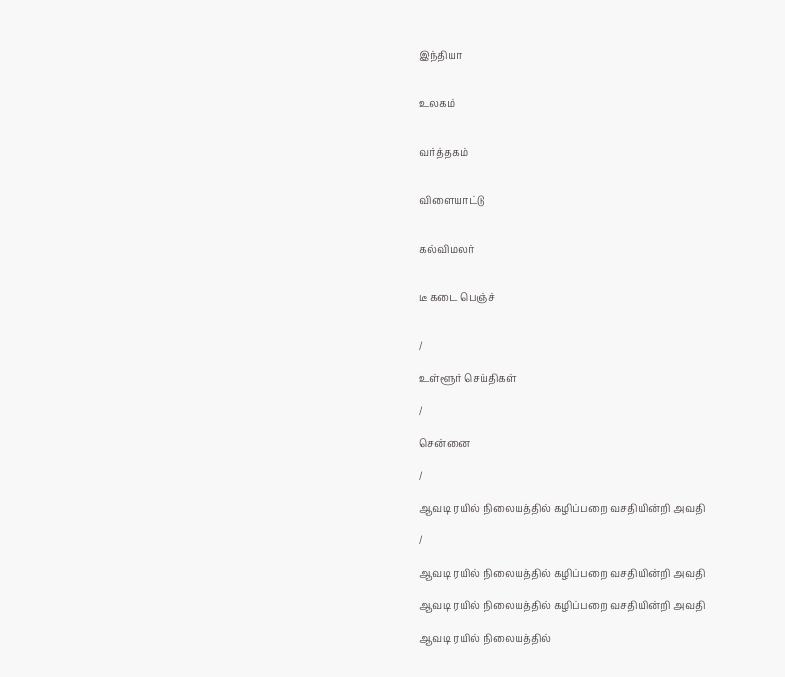இந்தியா


உலகம்


வர்த்தகம்


விளையாட்டு


கல்விமலர்


டீ கடை பெஞ்ச்


/

உள்ளூர் செய்திகள்

/

சென்னை

/

ஆவடி ரயில் நிலையத்தில் கழிப்பறை வசதியின்றி அவதி

/

ஆவடி ரயில் நிலையத்தில் கழிப்பறை வசதியின்றி அவதி

ஆவடி ரயில் நிலையத்தில் கழிப்பறை வசதியின்றி அவதி

ஆவடி ரயில் நிலையத்தில்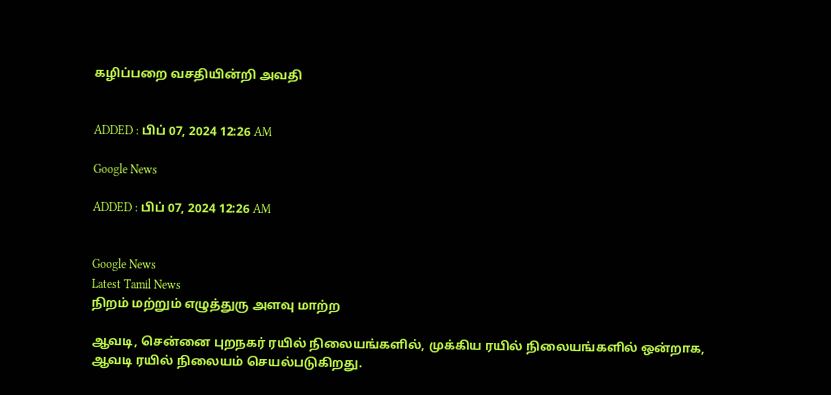கழிப்பறை வசதியின்றி அவதி


ADDED : பிப் 07, 2024 12:26 AM

Google News

ADDED : பிப் 07, 2024 12:26 AM


Google News
Latest Tamil News
நிறம் மற்றும் எழுத்துரு அளவு மாற்ற

ஆவடி, சென்னை புறநகர் ரயில் நிலையங்களில், முக்கிய ரயில் நிலையங்களில் ஒன்றாக, ஆவடி ரயில் நிலையம் செயல்படுகிறது.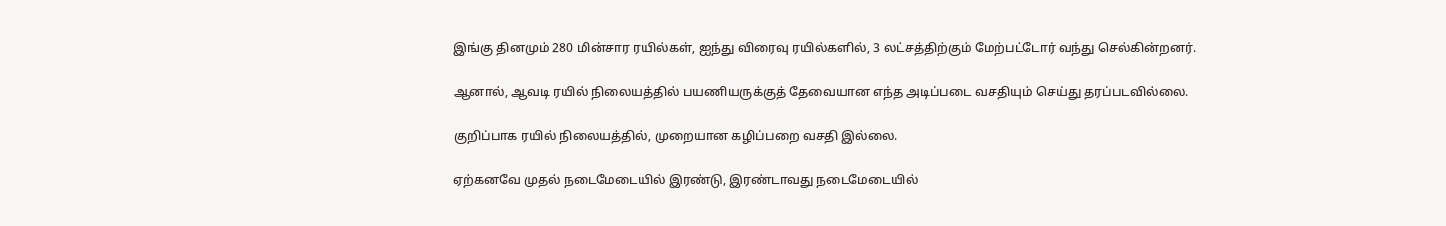இங்கு தினமும் 280 மின்சார ரயில்கள், ஐந்து விரைவு ரயில்களில், 3 லட்சத்திற்கும் மேற்பட்டோர் வந்து செல்கின்றனர்.

ஆனால், ஆவடி ரயில் நிலையத்தில் பயணியருக்குத் தேவையான எந்த அடிப்படை வசதியும் செய்து தரப்படவில்லை.

குறிப்பாக ரயில் நிலையத்தில், முறையான கழிப்பறை வசதி இல்லை.

ஏற்கனவே முதல் நடைமேடையில் இரண்டு, இரண்டாவது நடைமேடையில்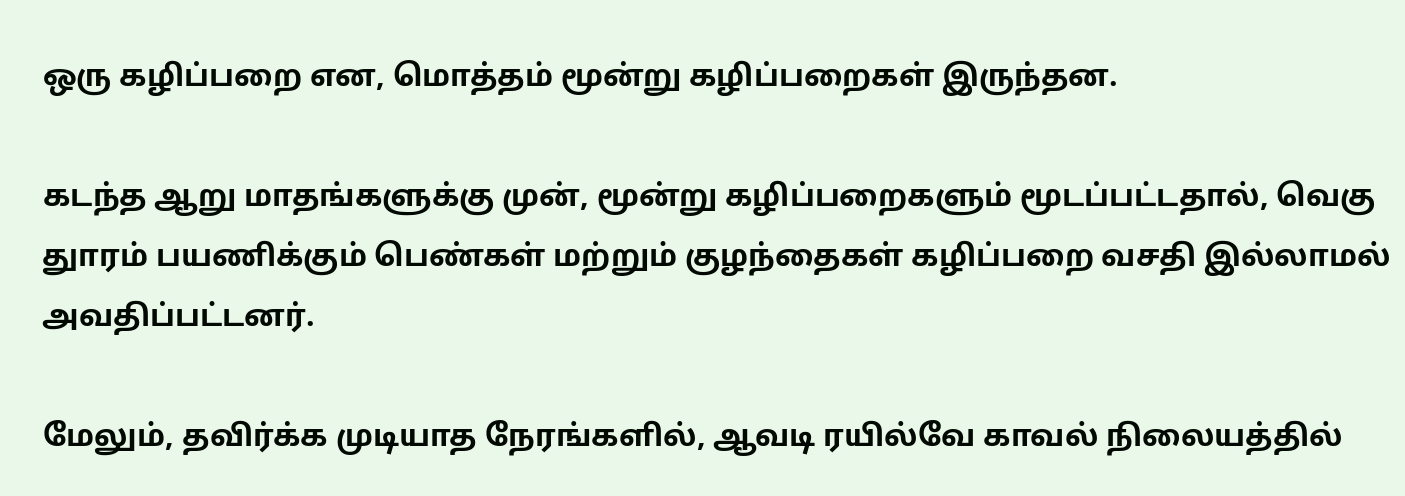ஒரு கழிப்பறை என, மொத்தம் மூன்று கழிப்பறைகள் இருந்தன.

கடந்த ஆறு மாதங்களுக்கு முன், மூன்று கழிப்பறைகளும் மூடப்பட்டதால், வெகு துாரம் பயணிக்கும் பெண்கள் மற்றும் குழந்தைகள் கழிப்பறை வசதி இல்லாமல் அவதிப்பட்டனர்.

மேலும், தவிர்க்க முடியாத நேரங்களில், ஆவடி ரயில்வே காவல் நிலையத்தில்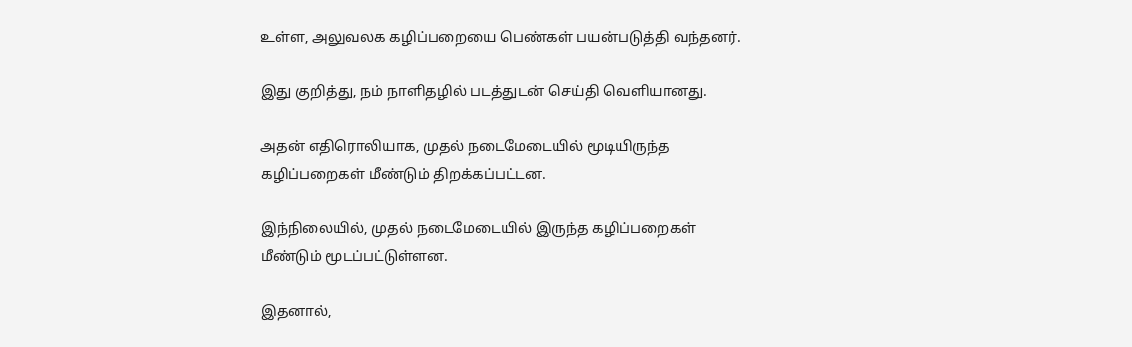உள்ள, அலுவலக கழிப்பறையை பெண்கள் பயன்படுத்தி வந்தனர்.

இது குறித்து, நம் நாளிதழில் படத்துடன் செய்தி வெளியானது.

அதன் எதிரொலியாக, முதல் நடைமேடையில் மூடியிருந்த கழிப்பறைகள் மீண்டும் திறக்கப்பட்டன.

இந்நிலையில், முதல் நடைமேடையில் இருந்த கழிப்பறைகள் மீண்டும் மூடப்பட்டுள்ளன.

இதனால்,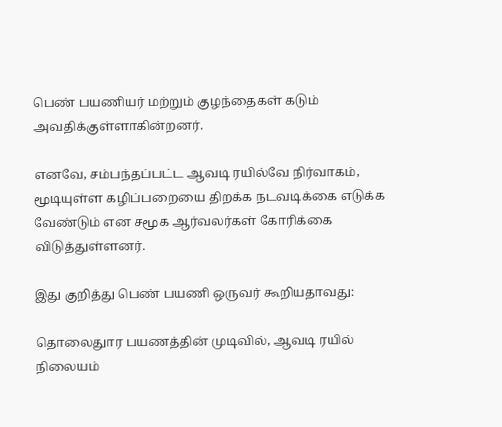பெண் பயணியர் மற்றும் குழந்தைகள் கடும் அவதிக்குள்ளாகின்றனர்.

எனவே, சம்பந்தப்பட்ட ஆவடி ரயில்வே நிர்வாகம், மூடியுள்ள கழிப்பறையை திறக்க நடவடிக்கை எடுக்க வேண்டும் என சமூக ஆர்வலர்கள் கோரிக்கை விடுத்துள்ளனர்.

இது குறித்து பெண் பயணி ஒருவர் கூறியதாவது:

தொலைதுார பயணத்தின் முடிவில், ஆவடி ரயில் நிலையம்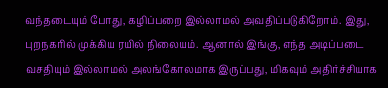வந்தடையும் போது, கழிப்பறை இல்லாமல் அவதிப்படுகிறோம். இது, புறநகரில் முக்கிய ரயில் நிலையம். ஆனால் இங்கு, எந்த அடிப்படை வசதியும் இல்லாமல் அலங்கோலமாக இருப்பது, மிகவும் அதிர்ச்சியாக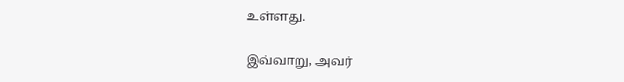உள்ளது.

இவ்வாறு, அவர்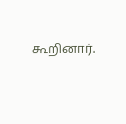கூறினார்.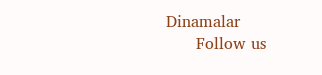Dinamalar
      Follow us